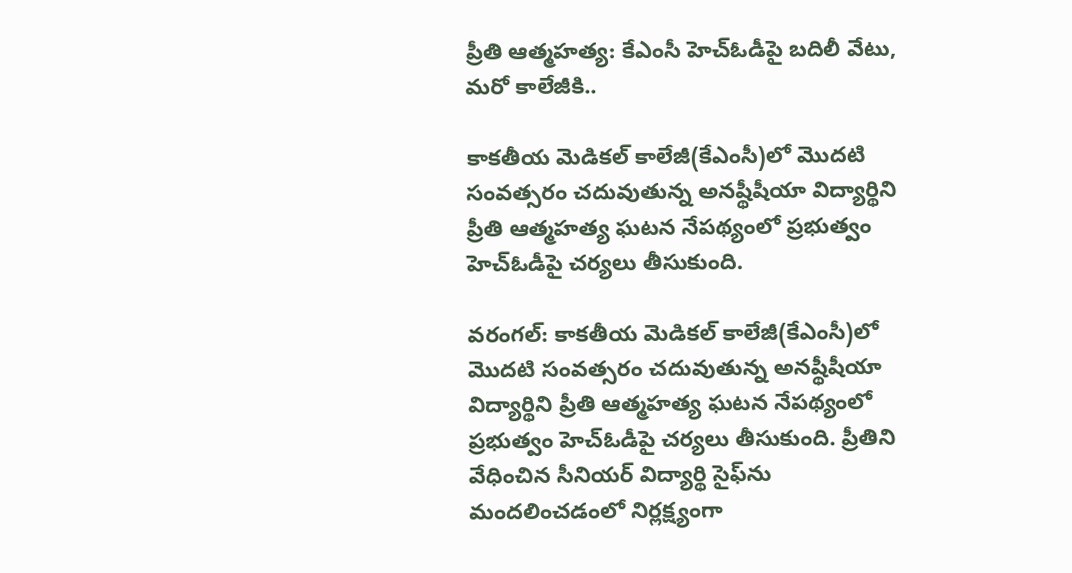ప్రీతి ఆత్మహత్య: కేఎంసీ హెచ్ఓడీపై బదిలీ వేటు, మరో కాలేజీకి..

కాకతీయ మెడికల్ కాలేజీ(కేఎంసీ)లో మొదటి సంవత్సరం చదువుతున్న అనష్థీషీయా విద్యార్థిని ప్రీతి ఆత్మహత్య ఘటన నేపథ్యంలో ప్రభుత్వం హెచ్ఓడీపై చర్యలు తీసుకుంది.

వరంగల్: కాకతీయ మెడికల్ కాలేజీ(కేఎంసీ)లో మొదటి సంవత్సరం చదువుతున్న అనష్థీషీయా విద్యార్థిని ప్రీతి ఆత్మహత్య ఘటన నేపథ్యంలో ప్రభుత్వం హెచ్ఓడీపై చర్యలు తీసుకుంది. ప్రీతిని వేధించిన సీనియర్ విద్యార్థి సైఫ్‌ను మందలించడంలో నిర్లక్ష్యంగా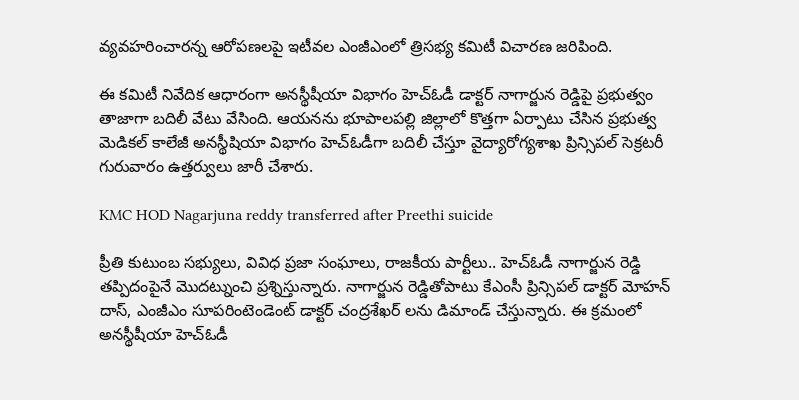వ్యవహరించారన్న ఆరోపణలపై ఇటీవల ఎంజీఎంలో త్రిసభ్య కమిటీ విచారణ జరిపింది.

ఈ కమిటీ నివేదిక ఆధారంగా అనస్థీషీయా విభాగం హెచ్ఓడీ డాక్టర్ నాగార్జున రెడ్డిపై ప్రభుత్వం తాజాగా బదిలీ వేటు వేసింది. ఆయనను భూపాలపల్లి జిల్లాలో కొత్తగా ఏర్పాటు చేసిన ప్రభుత్వ మెడికల్ కాలేజీ అనస్థీషియా విభాగం హెచ్ఓడీగా బదిలీ చేస్తూ వైద్యారోగ్యశాఖ ప్రిన్సిపల్ సెక్రటరీ గురువారం ఉత్తర్వులు జారీ చేశారు.

KMC HOD Nagarjuna reddy transferred after Preethi suicide

ప్రీతి కుటుంబ సభ్యులు, వివిధ ప్రజా సంఘాలు, రాజకీయ పార్టీలు.. హెచ్ఓడీ నాగార్జున రెడ్డి తప్పిదంపైనే మొదట్నుంచి ప్రశ్నిస్తున్నారు. నాగార్జున రెడ్డితోపాటు కేఎంసీ ప్రిన్సిపల్ డాక్టర్ మోహన్ దాస్, ఎంజీఎం సూపరింటెండెంట్ డాక్టర్ చంద్రశేఖర్ లను డిమాండ్ చేస్తున్నారు. ఈ క్రమంలో అనస్థీషీయా హెచ్ఓడీ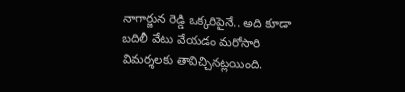నాగార్జున రెడ్డి ఒక్కరిపైనే.. అది కూడా బదిలీ వేటు వేయడం మరోసారి విమర్శలకు తావిచ్చినట్లయింది.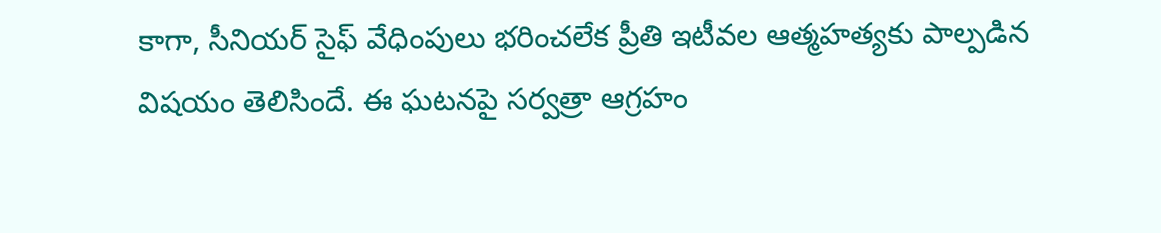కాగా, సీనియర్ సైఫ్ వేధింపులు భరించలేక ప్రీతి ఇటీవల ఆత్మహత్యకు పాల్పడిన విషయం తెలిసిందే. ఈ ఘటనపై సర్వత్రా ఆగ్రహం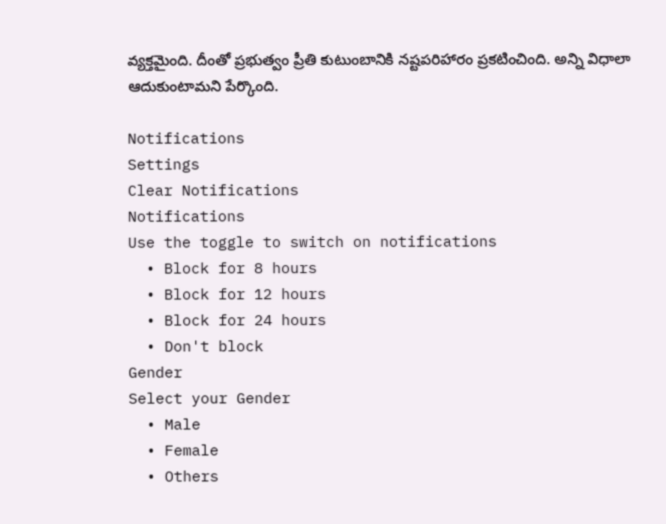వ్యక్తమైంది. దీంతో ప్రభుత్వం ప్రీతి కుటుంబానికి నష్టపరిహారం ప్రకటించింది. అన్ని విధాలా ఆదుకుంటామని పేర్కొంది.

Notifications
Settings
Clear Notifications
Notifications
Use the toggle to switch on notifications
  • Block for 8 hours
  • Block for 12 hours
  • Block for 24 hours
  • Don't block
Gender
Select your Gender
  • Male
  • Female
  • Others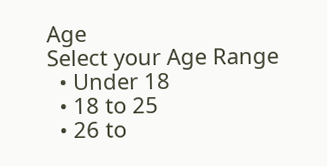Age
Select your Age Range
  • Under 18
  • 18 to 25
  • 26 to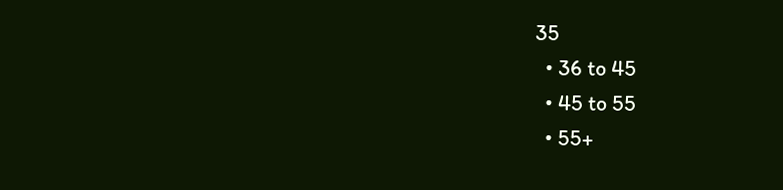35
  • 36 to 45
  • 45 to 55
  • 55+